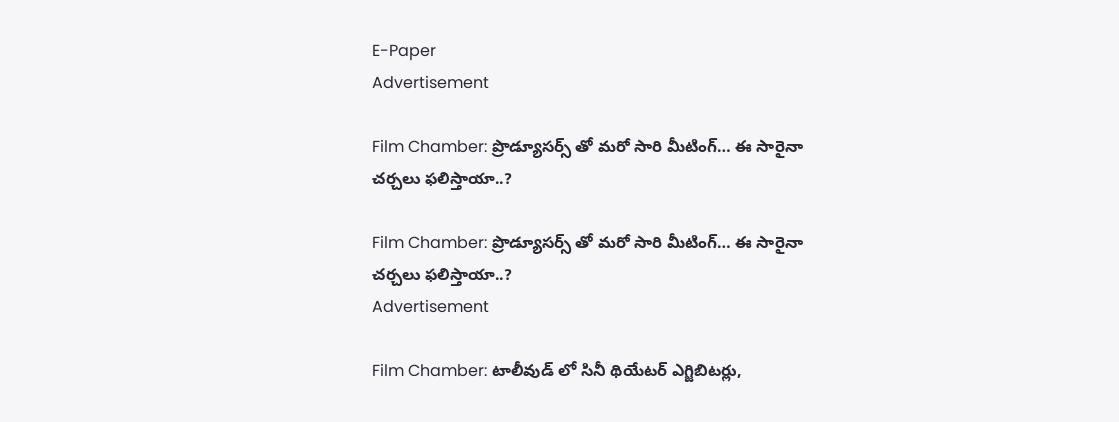E-Paper
Advertisement

Film Chamber: ప్రొడ్యూసర్స్ తో మరో సారి మీటింగ్… ఈ సారైనా చర్చలు ఫలిస్తాయా..?

Film Chamber: ప్రొడ్యూసర్స్ తో మరో సారి మీటింగ్… ఈ సారైనా చర్చలు ఫలిస్తాయా..?
Advertisement

Film Chamber: టాలీవుడ్ లో సినీ థియేటర్ ఎగ్జిబిటర్లు,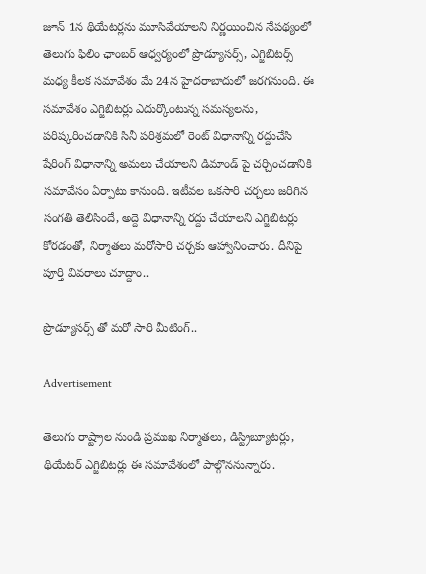జూన్ 1న థియేటర్లను మూసివేయాలని నిర్ణయించిన నేపథ్యంలో తెలుగు ఫిలిం ఛాంబర్ ఆధ్వర్యంలో ప్రొడ్యూసర్స్, ఎగ్జిబిటర్స్ మధ్య కీలక సమావేశం మే 24న హైదరాబాదులో జరగనుంది. ఈ సమావేశం ఎగ్జిబిటర్లు ఎదుర్కొంటున్న సమస్యలను, పరిష్కరించడానికి సినీ పరిశ్రమలో రెంట్ విధానాన్ని రద్దుచేసి షేరింగ్ విధానాన్ని అమలు చేయాలని డిమాండ్ పై చర్చించడానికి సమావేసం ఏర్పాటు కానుంది. ఇటీవల ఒకసారి చర్చలు జరిగిన సంగతి తెలిసిందే, అద్దె విధానాన్ని రద్దు చేయాలని ఎగ్జిబిటర్లు కోరడంతో, నిర్మాతలు మరోసారి చర్చకు ఆహ్వానించారు. దీనిపై పూర్తి వివరాలు చూద్దాం..

ప్రొడ్యూసర్స్ తో మరో సారి మీటింగ్..

Advertisement

తెలుగు రాష్ట్రాల నుండి ప్రముఖ నిర్మాతలు, డిస్ట్రిబ్యూటర్లు, థియేటర్ ఎగ్జిబిటర్లు ఈ సమావేశంలో పాల్గొననున్నారు.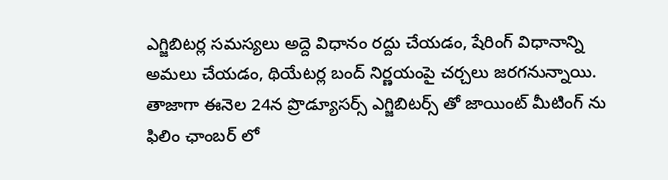ఎగ్జిబిటర్ల సమస్యలు అద్దె విధానం రద్దు చేయడం, షేరింగ్ విధానాన్ని అమలు చేయడం, థియేటర్ల బంద్ నిర్ణయంపై చర్చలు జరగనున్నాయి. తాజాగా ఈనెల 24న ప్రొడ్యూసర్స్ ఎగ్జిబిటర్స్ తో జాయింట్ మీటింగ్ ను ఫిలిం ఛాంబర్ లో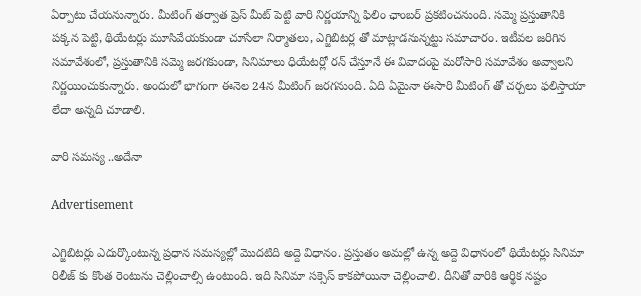ఏర్పాటు చేయనున్నారు. మీటింగ్ తర్వాత ప్రెస్ మీట్ పెట్టి వారి నిర్ణయాన్ని ఫిలిం ఛాంబర్ ప్రకటించనుంది. సమ్మె ప్రస్తుతానికి పక్కన పెట్టి, థియేటర్లు మూసివేయకుండా చూసేలా నిర్మాతలు, ఎగ్జిబిటర్ల తో మాట్లాడనున్నట్టు సమాచారం. ఇటీవల జరిగిన సమావేశంలో, ప్రస్తుతానికి సమ్మె జరగకుండా, సినిమాలు ధియేటర్లో రన్ చేస్తూనే ఈ వివాదంపై మరోసారి సమావేశం అవ్వాలని నిర్ణయించుకున్నారు. అందులో భాగంగా ఈనెల 24న మీటింగ్ జరగనుంది. ఏది ఏమైనా ఈసారి మీటింగ్ తో చర్చలు ఫలిస్తాయా లేదా అన్నది చూడాలి.

వారి సమస్య ..అదేనా

Advertisement

ఎగ్జిబిటర్లు ఎదుర్కొంటున్న ప్రధాన సమస్యల్లో మొదటిది అద్దె విధానం. ప్రస్తుతం అమల్లో ఉన్న అద్దె విధానంలో థియేటర్లు సినిమా రిలీజ్ కు కొంత రెంటును చెల్లించాల్సి ఉంటుంది. ఇది సినిమా సక్సెస్ కాకపోయినా చెల్లించాలి. దీనితో వారికి ఆర్థిక నష్టం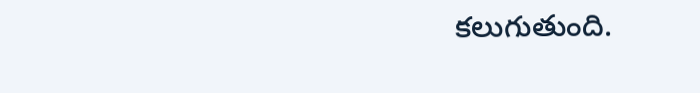కలుగుతుంది.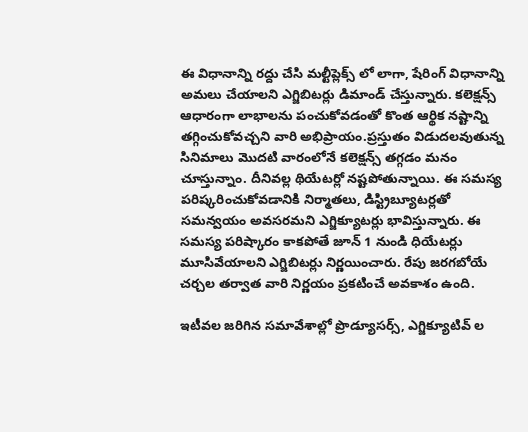ఈ విధానాన్ని రద్దు చేసి మల్టీప్లెక్స్ లో లాగా, షేరింగ్ విధానాన్ని అమలు చేయాలని ఎగ్జిబిటర్లు డిమాండ్ చేస్తున్నారు. కలెక్షన్స్ ఆధారంగా లాభాలను పంచుకోవడంతో కొంత ఆర్థిక నష్టాన్ని తగ్గించుకోవచ్చని వారి అభిప్రాయం.ప్రస్తుతం విడుదలవుతున్న సినిమాలు మొదటి వారంలోనే కలెక్షన్స్ తగ్గడం మనం చూస్తున్నాం. దీనివల్ల థియేటర్లో నష్టపోతున్నాయి. ఈ సమస్య పరిష్కరించుకోవడానికి నిర్మాతలు, డిస్ట్రిబ్యూటర్లతో సమన్వయం అవసరమని ఎగ్జిక్యూటర్లు భావిస్తున్నారు. ఈ సమస్య పరిష్కారం కాకపోతే జూన్ 1 నుండి ధియేటర్లు మూసివేయాలని ఎగ్జిబిటర్లు నిర్ణయించారు. రేపు జరగబోయే చర్చల తర్వాత వారి నిర్ణయం ప్రకటించే అవకాశం ఉంది.

ఇటీవల జరిగిన సమావేశాల్లో ప్రొడ్యూసర్స్, ఎగ్జిక్యూటివ్ ల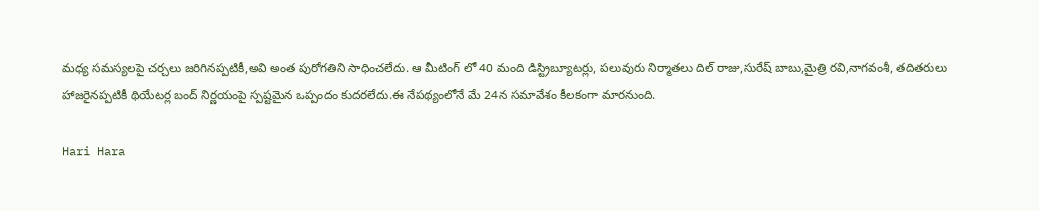మధ్య సమస్యలపై చర్చలు జరిగినప్పటికీ,అవి అంత పురోగతిని సాధించలేదు. ఆ మీటింగ్ లో 40 మంది డిస్ట్రిబ్యూటర్లు, పలువురు నిర్మాతలు దిల్ రాజు,సురేష్ బాబు,మైత్రి రవి,నాగవంశీ, తదితరులు హాజరైనప్పటికీ థియేటర్ల బంద్ నిర్ణయంపై స్పష్టమైన ఒప్పందం కుదరలేదు.ఈ నేపథ్యంలోనే మే 24న సమావేశం కీలకంగా మారనుంది.

Hari Hara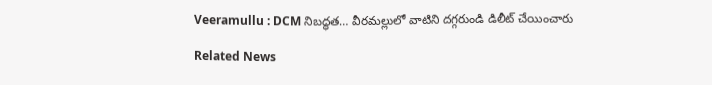Veeramullu : DCM నిబద్ధత… వీరమల్లులో వాటిని దగ్గరుండి డిలీట్ చేయించారు

Related News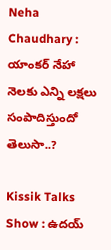Neha Chaudhary : యాంకర్ నేహా నెలకు ఎన్ని లక్షలు సంపాదిస్తుందో తెలుసా..?

Kissik Talks Show : ఉదయ్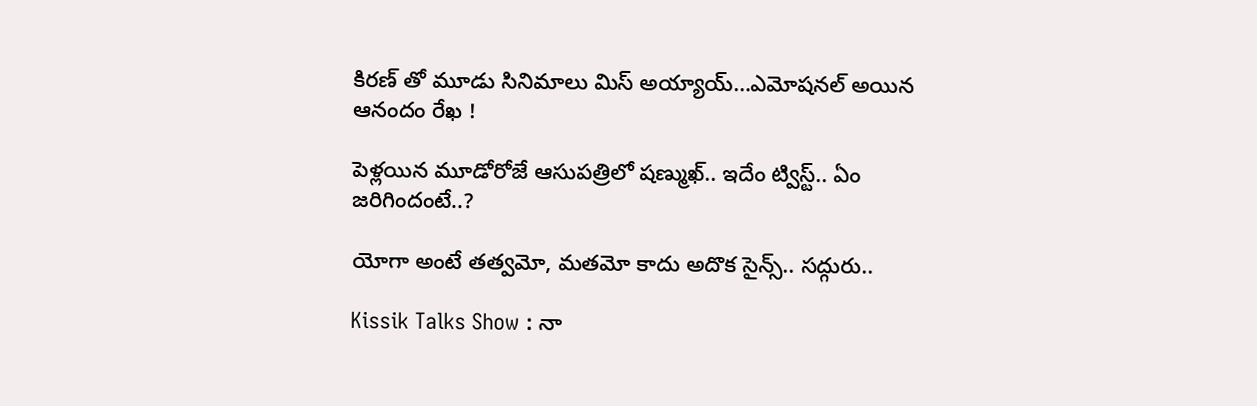కిరణ్ తో మూడు సినిమాలు మిస్ అయ్యాయ్…ఎమోషనల్ అయిన ఆనందం రేఖ !

పెళ్లయిన మూడోరోజే ఆసుపత్రిలో షణ్ముఖ్.. ఇదేం ట్విస్ట్.. ఏం జరిగిందంటే..?

యోగా అంటే తత్వమో, మతమో కాదు అదొక సైన్స్.. సద్గురు..

Kissik Talks Show : నా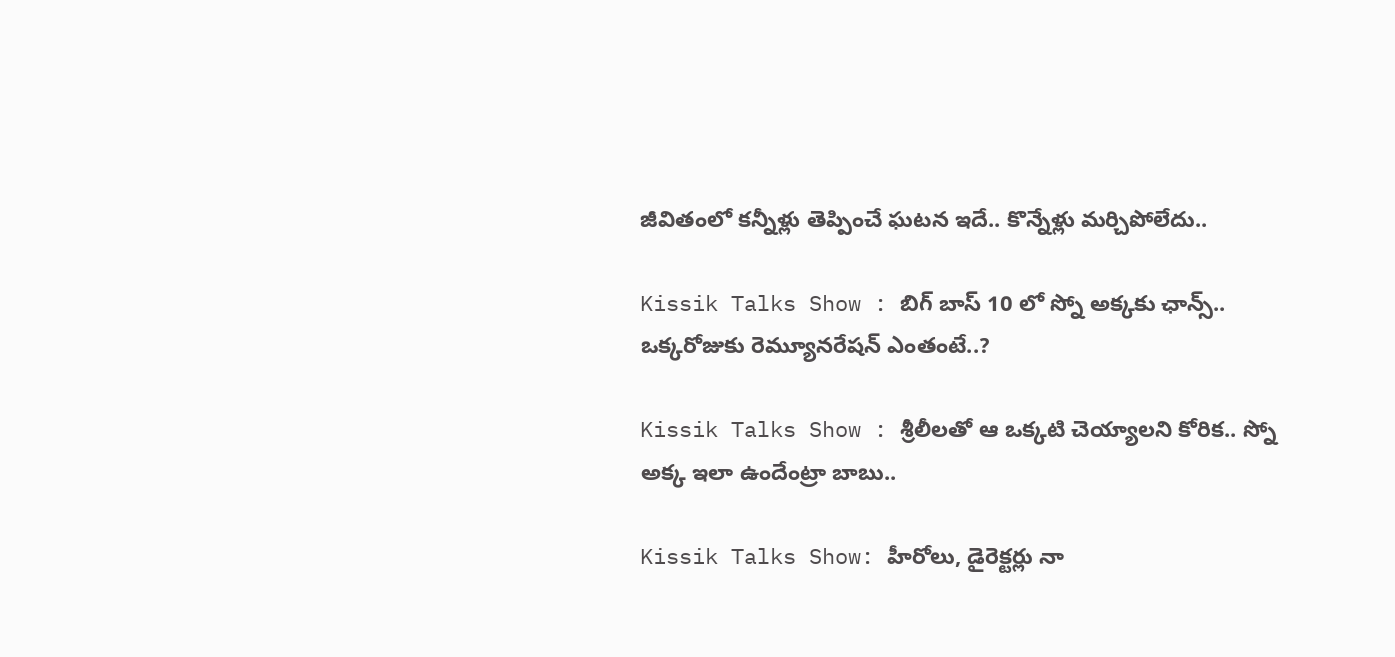జీవితంలో కన్నీళ్లు తెప్పించే ఘటన ఇదే.. కొన్నేళ్లు మర్చిపోలేదు..

Kissik Talks Show : బిగ్ బాస్ 10 లో స్నో అక్కకు ఛాన్స్.. ఒక్కరోజుకు రెమ్యూనరేషన్ ఎంతంటే..?

Kissik Talks Show : శ్రీలీలతో ఆ ఒక్కటి చెయ్యాలని కోరిక.. స్నో అక్క ఇలా ఉందేంట్రా బాబు..

Kissik Talks Show: హీరోలు, డైరెక్టర్లు నా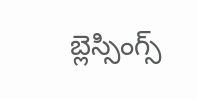బ్లెస్సింగ్స్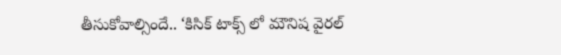తీసుకోవాల్సిందే.. ‘కిసిక్ టాక్స్ లో మౌనిష వైరల్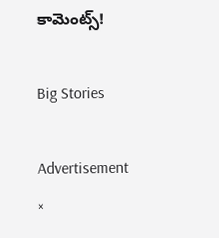కామెంట్స్!

Big Stories

Advertisement
×